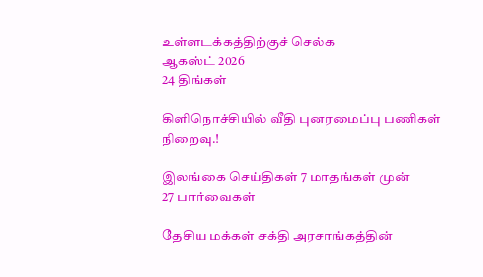உள்ளடக்கத்திற்குச் செல்க
ஆகஸ்ட் 2026
24 திங்கள்

கிளிநொச்சியில் வீதி புனரமைப்பு பணிகள் நிறைவு.!

இலங்கை செய்திகள் 7 மாதங்கள் முன்
27 பார்வைகள்

தேசிய மக்கள் சக்தி அரசாங்கத்தின்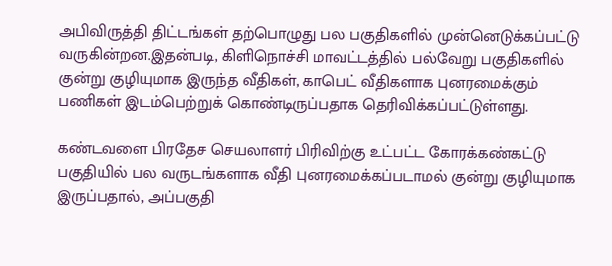அபிவிருத்தி திட்டங்கள் தற்பொழுது பல பகுதிகளில் முன்னெடுக்கப்பட்டு வருகின்றன.இதன்படி, கிளிநொச்சி மாவட்டத்தில் பல்வேறு பகுதிகளில் குன்று குழியுமாக இருந்த வீதிகள், காபெட் வீதிகளாக புனரமைக்கும் பணிகள் இடம்பெற்றுக் கொண்டிருப்பதாக தெரிவிக்கப்பட்டுள்ளது.

கண்டவளை பிரதேச செயலாளர் பிரிவிற்கு உட்பட்ட கோரக்கண்கட்டு பகுதியில் பல வருடங்களாக வீதி புனரமைக்கப்படாமல் குன்று குழியுமாக இருப்பதால், அப்பகுதி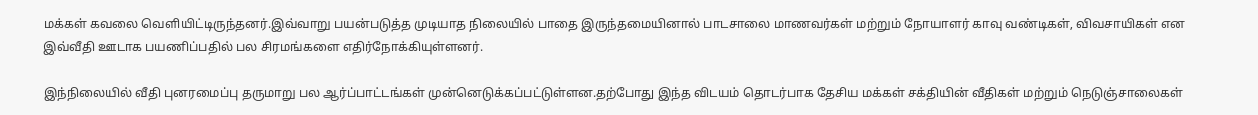மக்கள் கவலை வெளியிட்டிருந்தனர்.இவ்வாறு பயன்படுத்த முடியாத நிலையில் பாதை இருந்தமையினால் பாடசாலை மாணவர்கள் மற்றும் நோயாளர் காவு வண்டிகள், விவசாயிகள் என இவ்வீதி ஊடாக பயணிப்பதில் பல சிரமங்களை எதிர்நோக்கியுள்ளனர்.

இந்நிலையில் வீதி புனரமைப்பு தருமாறு பல ஆர்ப்பாட்டங்கள் முன்னெடுக்கப்பட்டுள்ளன.தற்போது இந்த விடயம் தொடர்பாக தேசிய மக்கள் சக்தியின் வீதிகள் மற்றும் நெடுஞ்சாலைகள்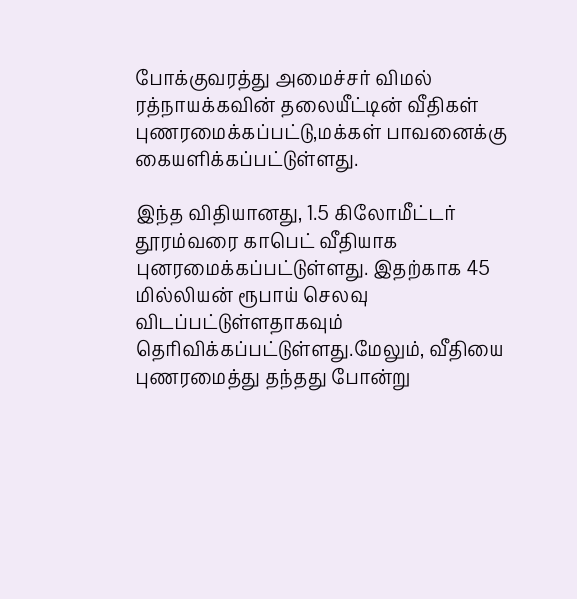போக்குவரத்து அமைச்சர் விமல் ரத்நாயக்கவின் தலையீட்டின் வீதிகள் புணரமைக்கப்பட்டு,மக்கள் பாவனைக்கு கையளிக்கப்பட்டுள்ளது.

இந்த விதியானது, 1.5 கிலோமீட்டர் தூரம்வரை காபெட் வீதியாக புனரமைக்கப்பட்டுள்ளது. இதற்காக 45 மில்லியன் ரூபாய் செலவு விடப்பட்டுள்ளதாகவும் தெரிவிக்கப்பட்டுள்ளது.மேலும், வீதியை புணரமைத்து தந்தது போன்று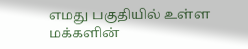எமது பகுதியில் உள்ள மக்களின்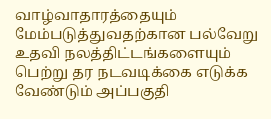வாழ்வாதாரத்தையும் மேம்படுத்துவதற்கான பல்வேறு உதவி நலத்திட்டங்களையும் பெற்று தர நடவடிக்கை எடுக்க வேண்டும் அப்பகுதி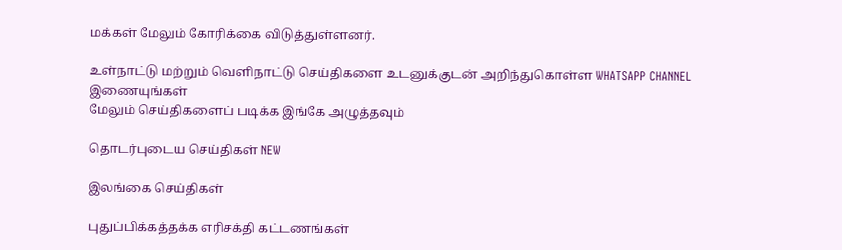மக்கள் மேலும் கோரிக்கை விடுத்துள்ளனர்.

உள்நாட்டு மற்றும் வெளிநாட்டு செய்திகளை உடனுக்குடன் அறிந்துகொள்ள WHATSAPP CHANNEL இணையுங்கள்
மேலும் செய்திகளைப் படிக்க இங்கே அழுத்தவும்

தொடர்புடைய செய்திகள் NEW

இலங்கை செய்திகள்

புதுப்பிக்கத்தக்க எரிசக்தி கட்டணங்கள்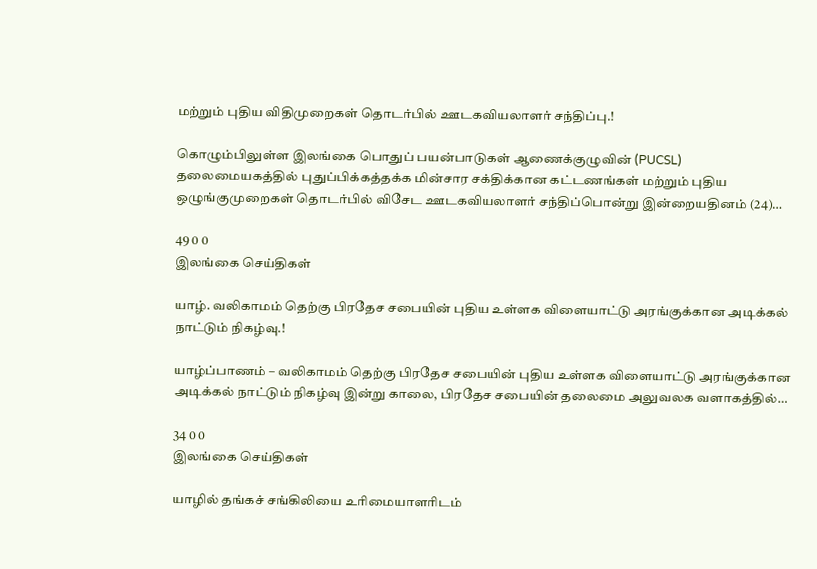மற்றும் புதிய விதிமுறைகள் தொடர்பில் ஊடகவியலாளர் சந்திப்பு.!

கொழும்பிலுள்ள இலங்கை பொதுப் பயன்பாடுகள் ஆணைக்குழுவின் (PUCSL) தலைமையகத்தில் புதுப்பிக்கத்தக்க மின்சார சக்திக்கான கட்டணங்கள் மற்றும் புதிய ஒழுங்குமுறைகள் தொடர்பில் விசேட ஊடகவியலாளர் சந்திப்பொன்று இன்றையதினம் (24)…

49 0 0
இலங்கை செய்திகள்

யாழ். வலிகாமம் தெற்கு பிரதேச சபையின் புதிய உள்ளக விளையாட்டு அரங்குக்கான அடிக்கல் நாட்டும் நிகழ்வு.!

யாழ்ப்பாணம் – வலிகாமம் தெற்கு பிரதேச சபையின் புதிய உள்ளக விளையாட்டு அரங்குக்கான அடிக்கல் நாட்டும் நிகழ்வு இன்று காலை, பிரதேச சபையின் தலைமை அலுவலக வளாகத்தில்…

34 0 0
இலங்கை செய்திகள்

யாழில் தங்கச் சங்கிலியை உரிமையாளரிடம்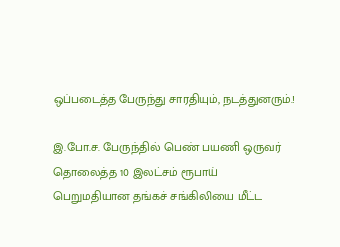ஒப்படைத்த பேருந்து சாரதியும், நடத்துனரும்.!

இ.போ.ச. பேருந்தில் பெண் பயணி ஒருவர் தொலைத்த 10 இலட்சம் ரூபாய் பெறுமதியான தங்கச் சங்கிலியை மீட்ட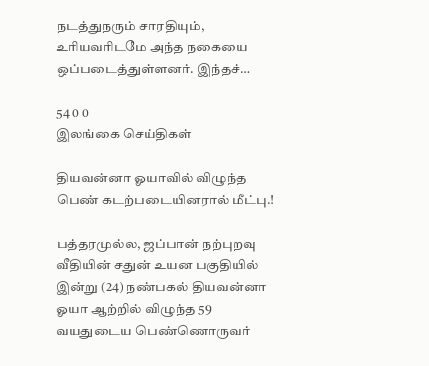நடத்துநரும் சாரதியும், உரியவரிடமே அந்த நகையை ஒப்படைத்துள்ளனர். இந்தச்…

54 0 0
இலங்கை செய்திகள்

தியவன்னா ஓயாவில் விழுந்த பெண் கடற்படையினரால் மீட்பு.!

பத்தரமுல்ல, ஜப்பான் நற்புறவு வீதியின் சதுன் உயன பகுதியில் இன்று (24) நண்பகல் தியவன்னா ஓயா ஆற்றில் விழுந்த 59 வயதுடைய பெண்ணொருவர்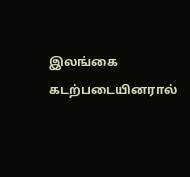இலங்கை கடற்படையினரால்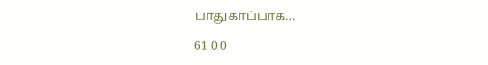பாதுகாப்பாக…

61 0 0